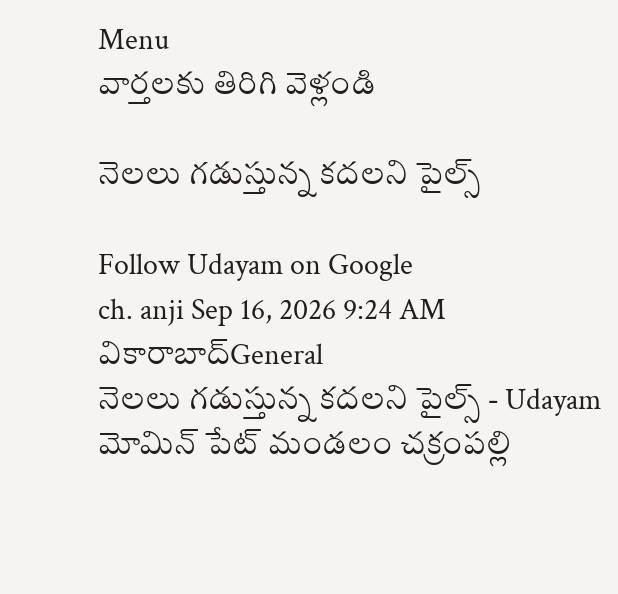Menu
వార్తలకు తిరిగి వెళ్లండి

నెలలు గడుస్తున్న కదలని పైల్స్

Follow Udayam on Google
ch. anji Sep 16, 2026 9:24 AM వికారాబాద్General
నెలలు గడుస్తున్న కదలని పైల్స్ - Udayam
మోమిన్ పేట్ మండలం చక్రంపల్లి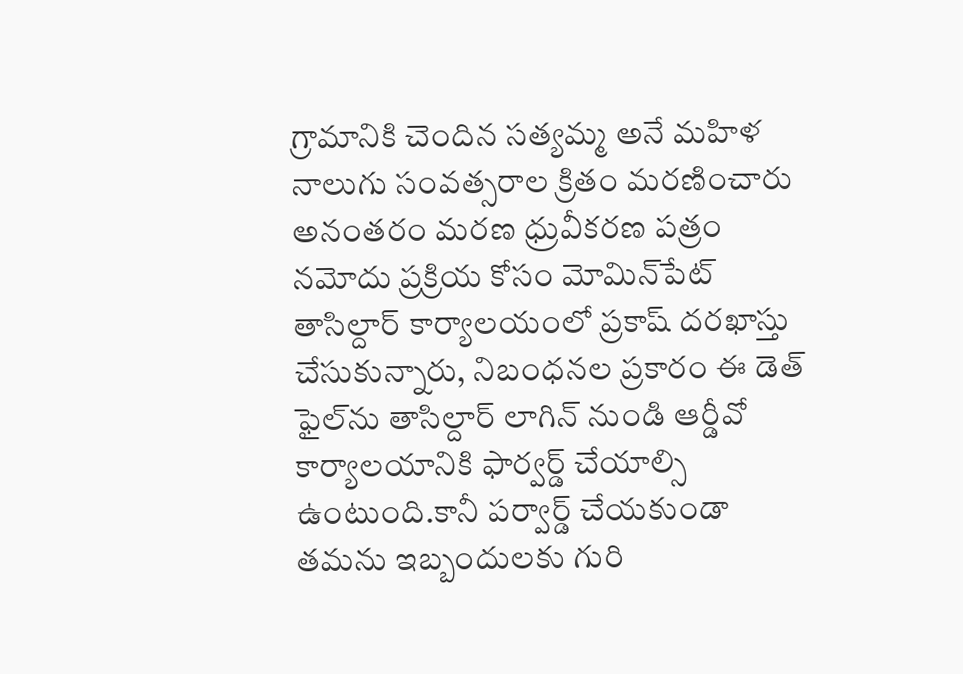గ్రామానికి చెందిన సత్యమ్మ అనే మహిళ నాలుగు సంవత్సరాల క్రితం మరణించారు అనంతరం మరణ ధ్రువీకరణ పత్రం నమోదు ప్రక్రియ కోసం మోమిన్‌పేట్ తాసిల్దార్ కార్యాలయంలో ప్రకాష్ దరఖాస్తు చేసుకున్నారు, నిబంధనల ప్రకారం ఈ డెత్ ఫైల్‌ను తాసిల్దార్ లాగిన్ నుండి ఆర్డీవో కార్యాలయానికి ఫార్వర్డ్ చేయాల్సి ఉంటుంది.కానీ పర్వార్డ్ చేయకుండా తమను ఇబ్బందులకు గురి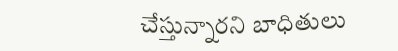చేస్తున్నారని బాధితులు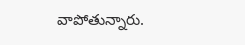వాపోతున్నారు.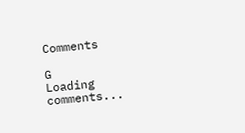Comments

G
Loading comments...